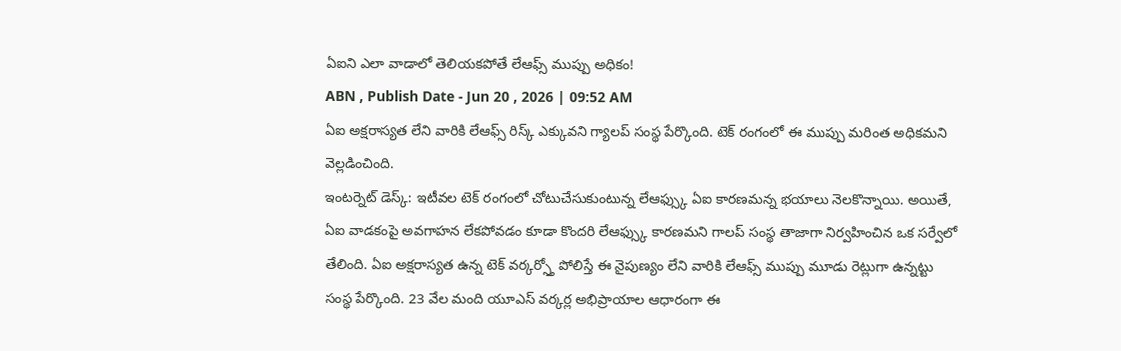ఏఐని ఎలా వాడాలో తెలియకపోతే లేఆఫ్స్ ముప్పు అధికం!
ABN , Publish Date - Jun 20 , 2026 | 09:52 AM
ఏఐ అక్షరాస్యత లేని వారికి లేఆఫ్స్ రిస్క్ ఎక్కువని గ్యాలప్ సంస్థ పేర్కొంది. టెక్ రంగంలో ఈ ముప్పు మరింత అధికమని వెల్లడించింది.
ఇంటర్నెట్ డెస్క్: ఇటీవల టెక్ రంగంలో చోటుచేసుకుంటున్న లేఆఫ్స్కు ఏఐ కారణమన్న భయాలు నెలకొన్నాయి. అయితే, ఏఐ వాడకంపై అవగాహన లేకపోవడం కూడా కొందరి లేఆఫ్స్కు కారణమని గాలప్ సంస్థ తాజాగా నిర్వహించిన ఒక సర్వేలో తేలింది. ఏఐ అక్షరాస్యత ఉన్న టెక్ వర్కర్స్తో పోలిస్తే ఈ నైపుణ్యం లేని వారికి లేఆఫ్స్ ముప్పు మూడు రెట్లుగా ఉన్నట్టు సంస్థ పేర్కొంది. 23 వేల మంది యూఎస్ వర్కర్ల అభిప్రాయాల ఆధారంగా ఈ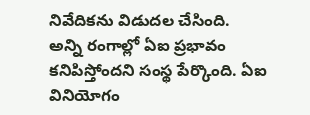నివేదికను విడుదల చేసింది.
అన్ని రంగాల్లో ఏఐ ప్రభావం కనిపిస్తోందని సంస్థ పేర్కొంది. ఏఐ వినియోగం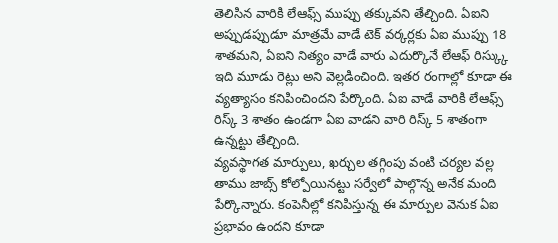తెలిసిన వారికి లేఆఫ్స్ ముప్పు తక్కువని తేల్చింది. ఏఐని అప్పుడప్పుడూ మాత్రమే వాడే టెక్ వర్కర్లకు ఏఐ ముప్పు 18 శాతమని, ఏఐని నిత్యం వాడే వారు ఎదుర్కొనే లేఆఫ్ రిస్క్కు ఇది మూడు రెట్లు అని వెల్లడించింది. ఇతర రంగాల్లో కూడా ఈ వ్యత్యాసం కనిపించిందని పేర్కొంది. ఏఐ వాడే వారికి లేఆఫ్స్ రిస్క్ 3 శాతం ఉండగా ఏఐ వాడని వారి రిస్క్ 5 శాతంగా ఉన్నట్టు తేల్చింది.
వ్యవస్థాగత మార్పులు, ఖర్చుల తగ్గింపు వంటి చర్యల వల్ల తాము జాబ్స్ కోల్పోయినట్టు సర్వేలో పాల్గొన్న అనేక మంది పేర్కొన్నారు. కంపెనీల్లో కనిపిస్తున్న ఈ మార్పుల వెనుక ఏఐ ప్రభావం ఉందని కూడా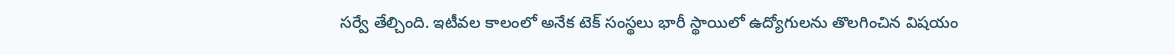సర్వే తేల్చింది. ఇటీవల కాలంలో అనేక టెక్ సంస్థలు భారీ స్థాయిలో ఉద్యోగులను తొలగించిన విషయం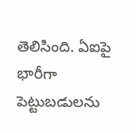తెలిసింది. ఏఐపై భారీగా పెట్టుబడులను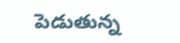పెడుతున్న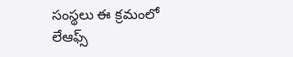సంస్థలు ఈ క్రమంలో లేఆఫ్స్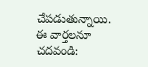చేపడుతున్నాయి.
ఈ వార్తలనూ చదవండి: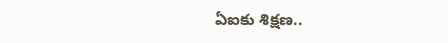ఏఐకు శిక్షణ..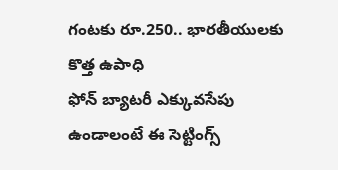గంటకు రూ.250.. భారతీయులకు కొత్త ఉపాధి
ఫోన్ బ్యాటరీ ఎక్కువసేపు ఉండాలంటే ఈ సెట్టింగ్స్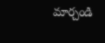మార్చండి